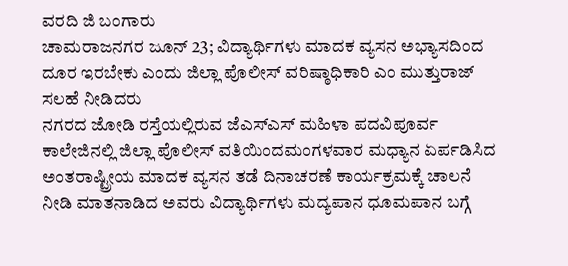ವರದಿ ಜಿ ಬಂಗಾರು
ಚಾಮರಾಜನಗರ ಜೂನ್ 23; ವಿದ್ಯಾರ್ಥಿಗಳು ಮಾದಕ ವ್ಯಸನ ಅಭ್ಯಾಸದಿಂದ ದೂರ ಇರಬೇಕು ಎಂದು ಜಿಲ್ಲಾ ಪೊಲೀಸ್ ವರಿಷ್ಠಾಧಿಕಾರಿ ಎಂ ಮುತ್ತುರಾಜ್ ಸಲಹೆ ನೀಡಿದರು
ನಗರದ ಜೋಡಿ ರಸ್ತೆಯಲ್ಲಿರುವ ಜೆಎಸ್ಎಸ್ ಮಹಿಳಾ ಪದವಿಪೂರ್ವ ಕಾಲೇಜಿನಲ್ಲಿ ಜಿಲ್ಲಾ ಪೊಲೀಸ್ ವತಿಯಿಂದಮಂಗಳವಾರ ಮಧ್ಯಾನ ಏರ್ಪಡಿಸಿದ ಅಂತರಾಷ್ಟ್ರೀಯ ಮಾದಕ ವ್ಯಸನ ತಡೆ ದಿನಾಚರಣೆ ಕಾರ್ಯಕ್ರಮಕ್ಕೆ ಚಾಲನೆ ನೀಡಿ ಮಾತನಾಡಿದ ಅವರು ವಿದ್ಯಾರ್ಥಿಗಳು ಮದ್ಯಪಾನ ಧೂಮಪಾನ ಬಗ್ಗೆ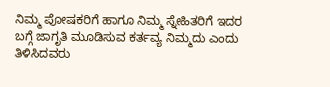ನಿಮ್ಮ ಪೋಷಕರಿಗೆ ಹಾಗೂ ನಿಮ್ಮ ಸ್ನೇಹಿತರಿಗೆ ಇದರ ಬಗ್ಗೆ ಜಾಗೃತಿ ಮೂಡಿಸುವ ಕರ್ತವ್ಯ ನಿಮ್ಮದು ಎಂದು ತಿಳಿಸಿದವರು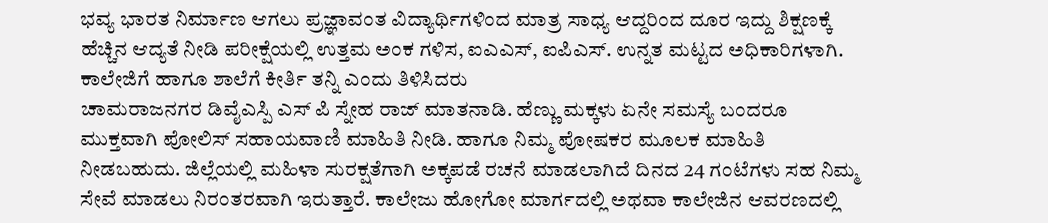ಭವ್ಯ ಭಾರತ ನಿರ್ಮಾಣ ಆಗಲು ಪ್ರಜ್ಞಾವಂತ ವಿದ್ಯಾರ್ಥಿಗಳಿಂದ ಮಾತ್ರ ಸಾಧ್ಯ ಆದ್ದರಿಂದ ದೂರ ಇದ್ದು ಶಿಕ್ಷಣಕ್ಕೆ ಹೆಚ್ಚಿನ ಆದ್ಯತೆ ನೀಡಿ ಪರೀಕ್ಷೆಯಲ್ಲಿ ಉತ್ತಮ ಅಂಕ ಗಳಿಸ, ಐಎಎಸ್, ಐಪಿಎಸ್. ಉನ್ನತ ಮಟ್ಟದ ಅಧಿಕಾರಿಗಳಾಗಿ. ಕಾಲೇಜಿಗೆ ಹಾಗೂ ಶಾಲೆಗೆ ಕೀರ್ತಿ ತನ್ನಿ ಎಂದು ತಿಳಿಸಿದರು
ಚಾಮರಾಜನಗರ ಡಿವೈಎಸ್ಪಿ ಎಸ್ ಪಿ ಸ್ನೇಹ ರಾಜ್ ಮಾತನಾಡಿ. ಹೆಣ್ಣು ಮಕ್ಕಳು ಏನೇ ಸಮಸ್ಯೆ ಬಂದರೂ ಮುಕ್ತವಾಗಿ ಪೋಲಿಸ್ ಸಹಾಯವಾಣಿ ಮಾಹಿತಿ ನೀಡಿ. ಹಾಗೂ ನಿಮ್ಮ ಪೋಷಕರ ಮೂಲಕ ಮಾಹಿತಿ ನೀಡಬಹುದು. ಜಿಲ್ಲೆಯಲ್ಲಿ ಮಹಿಳಾ ಸುರಕ್ಷತೆಗಾಗಿ ಅಕ್ಕಪಡೆ ರಚನೆ ಮಾಡಲಾಗಿದೆ ದಿನದ 24 ಗಂಟೆಗಳು ಸಹ ನಿಮ್ಮ ಸೇವೆ ಮಾಡಲು ನಿರಂತರವಾಗಿ ಇರುತ್ತಾರೆ. ಕಾಲೇಜು ಹೋಗೋ ಮಾರ್ಗದಲ್ಲಿ ಅಥವಾ ಕಾಲೇಜಿನ ಆವರಣದಲ್ಲಿ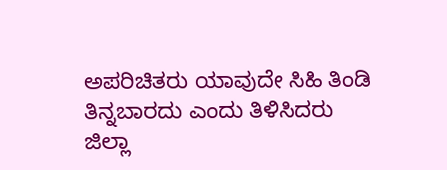ಅಪರಿಚಿತರು ಯಾವುದೇ ಸಿಹಿ ತಿಂಡಿ ತಿನ್ನಬಾರದು ಎಂದು ತಿಳಿಸಿದರು
ಜಿಲ್ಲಾ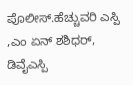ಪೊಲೀಸ್.ಹೆಚ್ಚುವರಿ ಎಸ್ಪಿ ,ಎಂ ಏನ್ ಶಶಿಧರ್, ಡಿವೈಎಸ್ಪಿ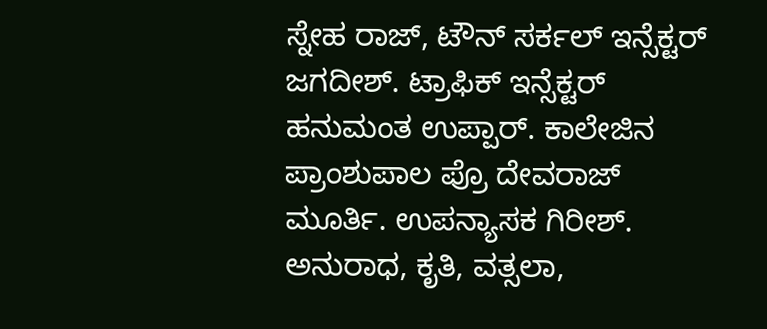ಸ್ನೇಹ ರಾಜ್, ಟೌನ್ ಸರ್ಕಲ್ ಇನ್ಸೆಕ್ಟರ್ ಜಗದೀಶ್. ಟ್ರಾಫಿಕ್ ಇನ್ಸೆಕ್ಟರ್ ಹನುಮಂತ ಉಪ್ಪಾರ್. ಕಾಲೇಜಿನ ಪ್ರಾಂಶುಪಾಲ ಪ್ರೊ ದೇವರಾಜ್ ಮೂರ್ತಿ. ಉಪನ್ಯಾಸಕ ಗಿರೀಶ್. ಅನುರಾಧ, ಕೃತಿ, ವತ್ಸಲಾ,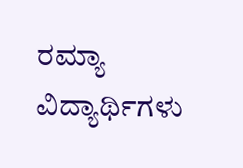ರಮ್ಯಾ ವಿದ್ಯಾರ್ಥಿಗಳು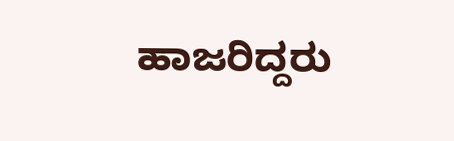ಹಾಜರಿದ್ದರು